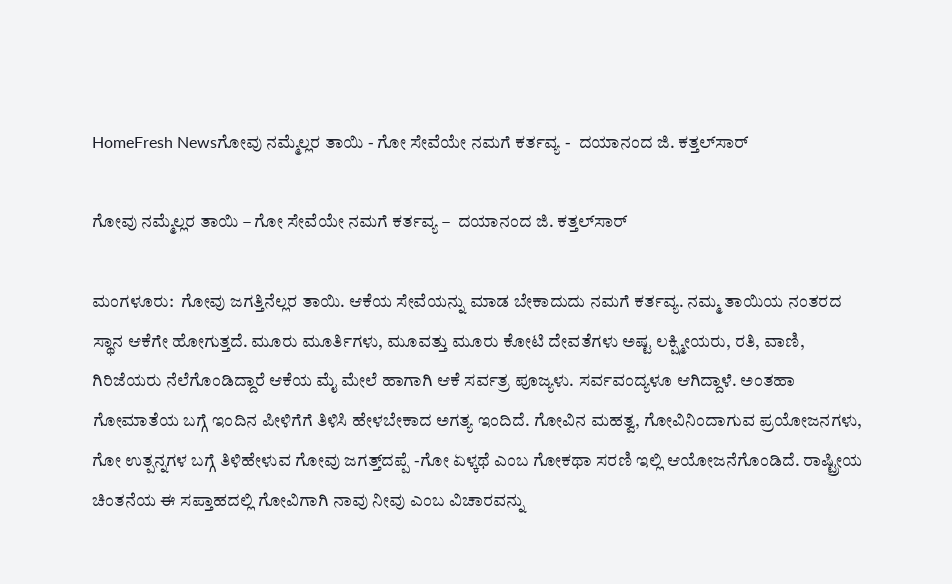HomeFresh Newsಗೋವು ನಮ್ಮೆಲ್ಲರ ತಾಯಿ - ಗೋ ಸೇವೆಯೇ ನಮಗೆ ಕರ್ತವ್ಯ -  ದಯಾನಂದ ಜಿ. ಕತ್ತಲ್‌ಸಾರ್

ಗೋವು ನಮ್ಮೆಲ್ಲರ ತಾಯಿ – ಗೋ ಸೇವೆಯೇ ನಮಗೆ ಕರ್ತವ್ಯ –  ದಯಾನಂದ ಜಿ. ಕತ್ತಲ್‌ಸಾರ್

ಮಂಗಳೂರು:  ಗೋವು ಜಗತ್ತಿನೆಲ್ಲರ ತಾಯಿ. ಆಕೆಯ ಸೇವೆಯನ್ನು ಮಾಡ ಬೇಕಾದುದು ನಮಗೆ ಕರ್ತವ್ಯ. ನಮ್ಮ ತಾಯಿಯ ನಂತರದ ಸ್ಥಾನ ಆಕೆಗೇ ಹೋಗುತ್ತದೆ. ಮೂರು ಮೂರ್ತಿಗಳು, ಮೂವತ್ತು ಮೂರು ಕೋಟಿ ದೇವತೆಗಳು ಅಷ್ಟ ಲಕ್ಷ್ಮೀಯರು, ರತಿ, ವಾಣಿ, ಗಿರಿಜೆಯರು ನೆಲೆಗೊಂಡಿದ್ದಾರೆ ಆಕೆಯ ಮೈ ಮೇಲೆ ಹಾಗಾಗಿ ಆಕೆ ಸರ್ವತ್ರ ಪೂಜ್ಯಳು. ಸರ್ವವಂದ್ಯಳೂ ಆಗಿದ್ದಾಳೆ. ಅಂತಹಾ ಗೋಮಾತೆಯ ಬಗ್ಗೆ ಇಂದಿನ ಪೀಳಿಗೆಗೆ ತಿಳಿಸಿ ಹೇಳಬೇಕಾದ ಅಗತ್ಯ ಇಂದಿದೆ. ಗೋವಿನ ಮಹತ್ವ, ಗೋವಿನಿಂದಾಗುವ ಪ್ರಯೋಜನಗಳು, ಗೋ ಉತ್ಪನ್ನಗಳ ಬಗ್ಗೆ ತಿಳಿಹೇಳುವ ಗೋವು ಜಗತ್ತ್‌ದಪ್ಪೆ -ಗೋ ಏಳ್ಕಥೆ ಎಂಬ ಗೋಕಥಾ ಸರಣಿ ಇಲ್ಲಿ ಆಯೋಜನೆಗೊಂಡಿದೆ. ರಾಷ್ಟ್ರೀಯ ಚಿಂತನೆಯ ಈ ಸಪ್ತಾಹದಲ್ಲಿ ಗೋವಿಗಾಗಿ ನಾವು ನೀವು ಎಂಬ ವಿಚಾರವನ್ನು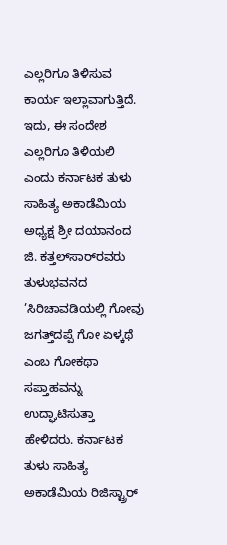ಎಲ್ಲರಿಗೂ ತಿಳಿಸುವ ಕಾರ್ಯ ಇಲ್ಲಾವಾಗುತ್ತಿದೆ. ಇದು, ಈ ಸಂದೇಶ ಎಲ್ಲರಿಗೂ ತಿಳಿಯಲಿ ಎಂದು ಕರ್ನಾಟಕ ತುಳು ಸಾಹಿತ್ಯ ಅಕಾಡೆಮಿಯ ಅಧ್ಯಕ್ಷ ಶ್ರೀ ದಯಾನಂದ ಜಿ. ಕತ್ತಲ್‌ಸಾರ್‌ರವರು ತುಳುಭವನದ ’ಸಿರಿಚಾವಡಿಯಲ್ಲಿ ಗೋವು ಜಗತ್ತ್‌ದಪ್ಪೆ ಗೋ ಏಳ್ಕಥೆ ಎಂಬ ಗೋಕಥಾ ಸಪ್ತಾಹವನ್ನು ಉದ್ಘಾಟಿಸುತ್ತಾ ಹೇಳಿದರು. ಕರ್ನಾಟಕ ತುಳು ಸಾಹಿತ್ಯ ಅಕಾಡೆಮಿಯ ರಿಜಿಸ್ಟ್ರಾರ್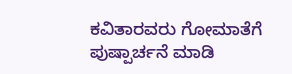ಕವಿತಾರವರು ಗೋಮಾತೆಗೆ ಪುಷ್ಪಾರ್ಚನೆ ಮಾಡಿ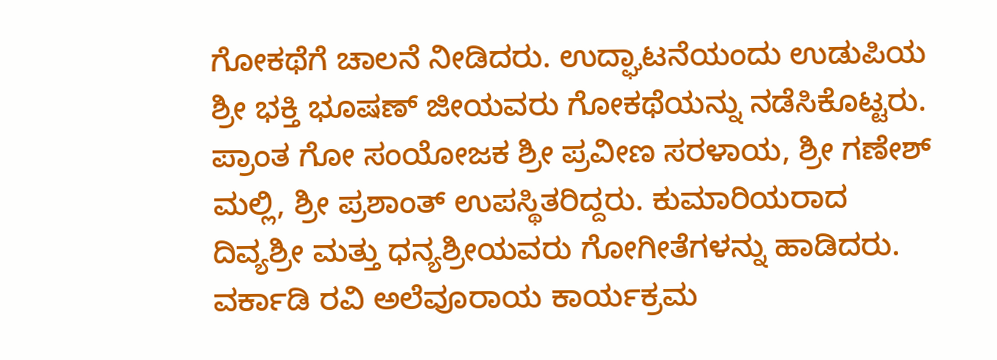ಗೋಕಥೆಗೆ ಚಾಲನೆ ನೀಡಿದರು. ಉದ್ಘಾಟನೆಯಂದು ಉಡುಪಿಯ ಶ್ರೀ ಭಕ್ತಿ ಭೂಷಣ್ ಜೀಯವರು ಗೋಕಥೆಯನ್ನು ನಡೆಸಿಕೊಟ್ಟರು. ಪ್ರಾಂತ ಗೋ ಸಂಯೋಜಕ ಶ್ರೀ ಪ್ರವೀಣ ಸರಳಾಯ, ಶ್ರೀ ಗಣೇಶ್ ಮಲ್ಲಿ, ಶ್ರೀ ಪ್ರಶಾಂತ್ ಉಪಸ್ಥಿತರಿದ್ದರು. ಕುಮಾರಿಯರಾದ ದಿವ್ಯಶ್ರೀ ಮತ್ತು ಧನ್ಯಶ್ರೀಯವರು ಗೋಗೀತೆಗಳನ್ನು ಹಾಡಿದರು. ವರ್ಕಾಡಿ ರವಿ ಅಲೆವೂರಾಯ ಕಾರ್ಯಕ್ರಮ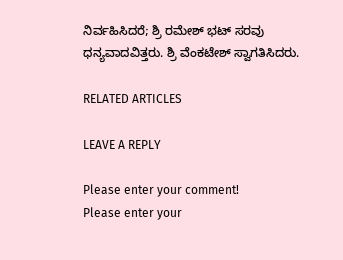ನಿರ್ವಹಿಸಿದರೆ; ಶ್ರಿ ರಮೇಶ್ ಭಟ್ ಸರವು ಧನ್ಯವಾದವಿತ್ತರು. ಶ್ರಿ ವೆಂಕಟೇಶ್ ಸ್ವಾಗತಿಸಿದರು.

RELATED ARTICLES

LEAVE A REPLY

Please enter your comment!
Please enter your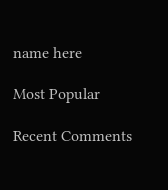name here

Most Popular

Recent Comments